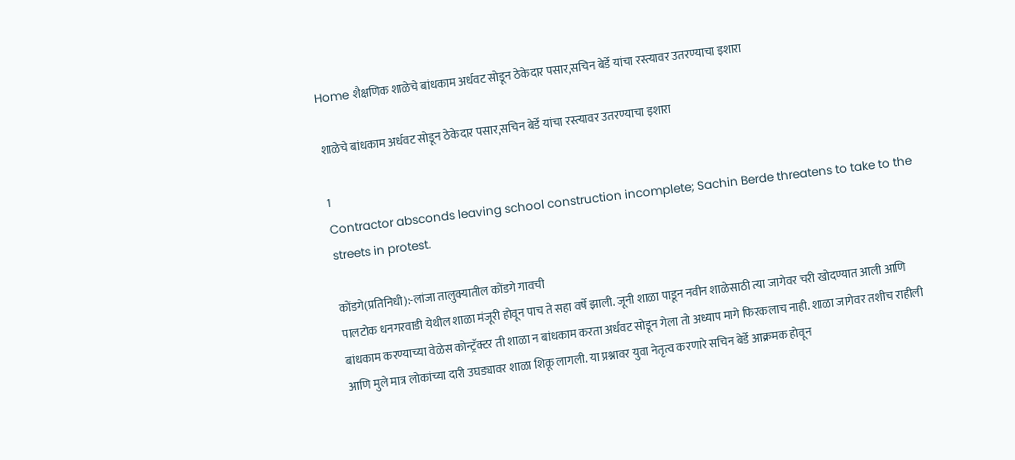Home शैक्षणिक शाळेचे बांधकाम अर्धवट सोडून ठेकेदार पसार,सचिन बेर्डे यांचा रस्त्यावर उतरण्याचा इशारा

शाळेचे बांधकाम अर्धवट सोडून ठेकेदार पसार,सचिन बेर्डे यांचा रस्त्यावर उतरण्याचा इशारा

1
Contractor absconds leaving school construction incomplete; Sachin Berde threatens to take to the streets in protest.

कोंडगे(प्रतिनिधी):-लांजा तालुक्यातील कोंडगे गावची
पालटोक धनगरवाडी येथील शाळा मंजूरी होवून पाच ते सहा वर्षे झाली. जूनी शाळा पाडून नवीन शाळेसाठी त्या जागेवर चरी खोदण्यात आली आणि बांधकाम करण्याच्या वेळेस कोन्ट्रॅक्टर ती शाळा न बांधकाम करता अर्धवट सोडून गेला तो अध्याप मागे फिरकलाच नाही. शाळा जागेवर तशीच राहीली आणि मुले मात्र लोकांच्या दारी उघड्यावर शाळा शिकू लागली. या प्रश्नावर युवा नेतृत्व करणारे सचिन बेर्डे आक्रमक होवून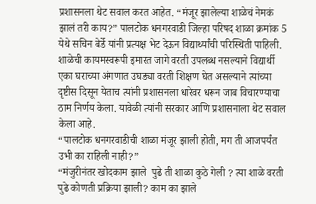प्रशासनला थेट सवाल करत आहेत. “मंजूर झालेल्या शाळेचं नेमकं झालं तरी काय?” पालटोक धनगरवाडी जिल्हा परिषद शाळा क्रमांक 5 येथे सचिन बेर्डे यांनी प्रत्यक्ष भेट देऊन विद्यार्थ्यांची परिस्थिती पाहिली. शाळेची कायमस्वरूपी इमारत जागे वरती उपलब्ध नसल्याने विद्यार्थी एका घराच्या अंगणात उघड्या वरती शिक्षण घेत असल्याने त्यांच्या दृष्टीस दिसून येताच त्यांनी प्रशासनला धारेवर धरून जाब विचारण्याचा ठाम निर्णय केला. यावेळी त्यांनी सरकार आणि प्रशासनाला थेट सवाल केला आहे.
“पालटोक धनगरवाडीची शाळा मंजूर झाली होती, मग ती आजपर्यंत उभी का राहिली नाही?”
“मंजुरीनंतर खोदकाम झाले  पुढे ती शाळा कुठे गेली ? त्या शाळे वरती पुढे कोणती प्रक्रिया झाली? काम का झाले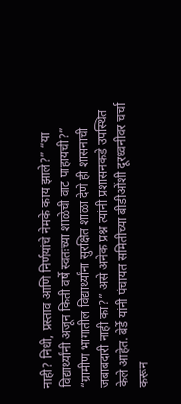नाही? निधी, प्रस्ताव आणि निर्णयांचे नेमके काय झाले?” “या विद्यार्थ्यांनी अजून किती वर्षे स्वतःच्या शाळेची वाट पाहायची?”
“ग्रामीण भागातील विद्यार्थ्यांना सुरक्षित शाळा देणे ही शासनाची जबाबदारी नाही का?” असे अनेक प्रश्न त्यांनी प्रशासनकडे उपस्थित केले आहेत. बेर्डे यांनी पंचायत समितीच्या बीडीओंशी दूरध्वनीवर चर्चा करून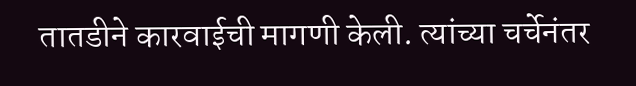तातडीने कारवाईची मागणी केली. त्यांच्या चर्चेनंतर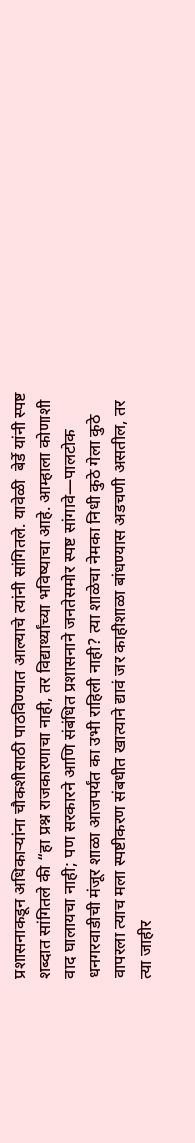प्रशासनाकडून अधिकाऱ्यांना चौकशीसाठी पाठविण्यात आल्याचे त्यांनी सांगितले. यावेळी  बेर्डे यांनी स्पष्ट शब्दात सांगितले की “हा प्रश्न राजकारणाचा नाही, तर विद्यार्थ्यांच्या भविष्याचा आहे. आम्हाला कोणाशी वाद घालायचा नाही; पण सरकारने आणि संबंधित प्रशासनाने जनतेसमोर स्पष्ट सांगावे—पालटोक धनगरवाडीची मंजूर शाळा आजपर्यंत का उभी राहिली नाही? त्या शाळेचा नेमका निधी कुठे गेला कुठे वापरला त्याच मला स्पष्टीकरण संबधीत खात्याने द्यावं जर काहीशाळा बांधण्यास अडचणी असतील, तर त्या जाहीर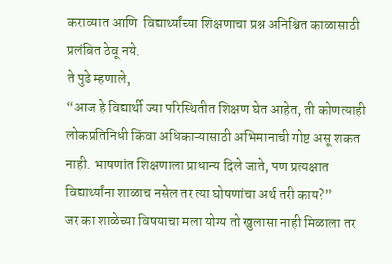कराव्यात आणि  विद्यार्थ्यांच्या शिक्षणाचा प्रश्न अनिश्चित काळासाठी प्रलंबित ठेवू नये.
ते पुढे म्हणाले,
“आज हे विद्यार्थी ज्या परिस्थितीत शिक्षण घेत आहेत, ती कोणत्याही लोकप्रतिनिधी किंवा अधिकाऱ्यासाठी अभिमानाची गोष्ट असू शकत नाही. भाषणांत शिक्षणाला प्राधान्य दिले जाते, पण प्रत्यक्षात विद्यार्थ्यांना शाळाच नसेल तर त्या घोषणांचा अर्थ तरी काय?”
जर का शाळेच्या विषयाचा मला योग्य तो खुलासा नाही मिळाला तर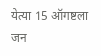येत्या 15 ऑगष्टला जन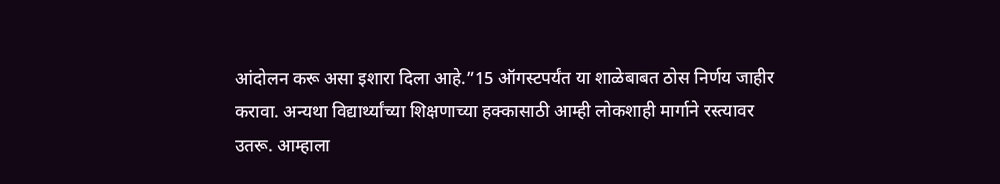आंदोलन करू असा इशारा दिला आहे.”15 ऑगस्टपर्यंत या शाळेबाबत ठोस निर्णय जाहीर करावा. अन्यथा विद्यार्थ्यांच्या शिक्षणाच्या हक्कासाठी आम्ही लोकशाही मार्गाने रस्त्यावर उतरू. आम्हाला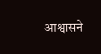आश्वासने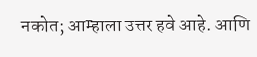नकोत; आम्हाला उत्तर हवे आहे. आणि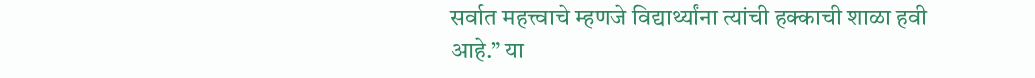सर्वात महत्त्वाचे म्हणजे विद्यार्थ्यांना त्यांची हक्काची शाळा हवी आहे.” या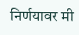निर्णयावर मी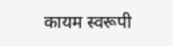कायम स्वरूपी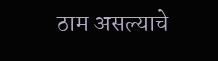ठाम असल्याचे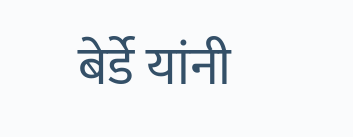बेर्डे यांनी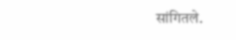सांगितले.